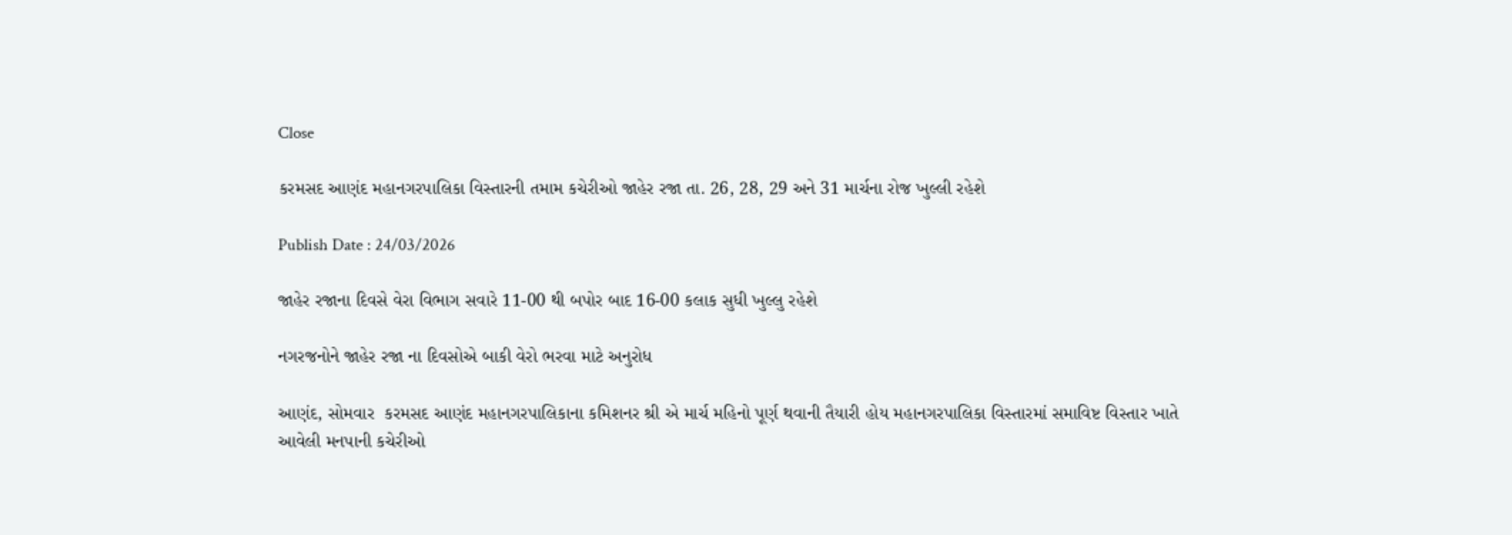Close

કરમસદ આણંદ મહાનગરપાલિકા વિસ્તારની તમામ કચેરીઓ જાહેર રજા તા. 26, 28, 29 અને 31 માર્ચના રોજ ખુલ્લી રહેશે

Publish Date : 24/03/2026

જાહેર રજાના દિવસે વેરા વિભાગ સવારે 11-00 થી બપોર બાદ 16-00 કલાક સુધી ખુલ્લુ રહેશે

નગરજનોને જાહેર રજા ના દિવસોએ બાકી વેરો ભરવા માટે અનુરોધ

આણંદ, સોમવાર  કરમસદ આણંદ મહાનગરપાલિકાના કમિશનર શ્રી એ માર્ચ મહિનો પૂર્ણ થવાની તૈયારી હોય મહાનગરપાલિકા વિસ્તારમાં સમાવિષ્ટ વિસ્તાર ખાતે આવેલી મનપાની કચેરીઓ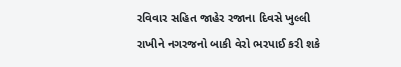રવિવાર સહિત જાહેર રજાના દિવસે ખુલ્લી રાખીને નગરજનો બાકી વેરો ભરપાઈ કરી શકે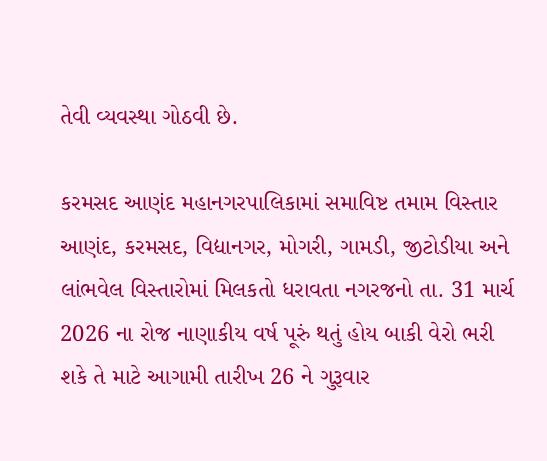તેવી વ્યવસ્થા ગોઠવી છે.

કરમસદ આણંદ મહાનગરપાલિકામાં સમાવિષ્ટ તમામ વિસ્તાર આણંદ, કરમસદ, વિદ્યાનગર, મોગરી, ગામડી, જીટોડીયા અને લાંભવેલ વિસ્તારોમાં મિલકતો ધરાવતા નગરજનો તા. 31 માર્ચ 2026 ના રોજ નાણાકીય વર્ષ પૂરું થતું હોય બાકી વેરો ભરી શકે તે માટે આગામી તારીખ 26 ને ગુરૂવાર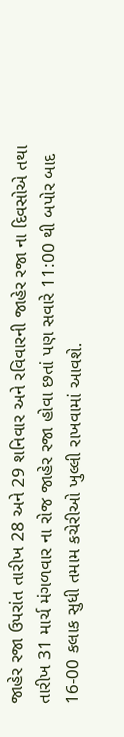જાહેર રજા ઉપરાંત તારીખ 28 અને 29 શનિવાર અને રવિવારની જાહેર રજા ના દિવસોએ તથા તારીખ 31 માર્ચ મંગળવાર ના રોજ જાહેર રજા હોવા છતાં પણ સવારે 11:00 થી બપોર બાદ 16-00 કલાક સુધી તમામ કચેરીઓ ખુલ્લી રાખવામાં આવશે.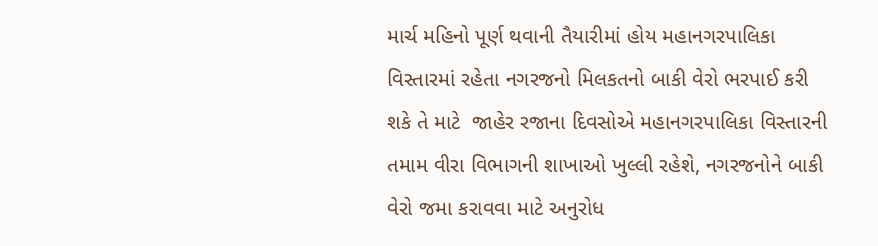માર્ચ મહિનો પૂર્ણ થવાની તૈયારીમાં હોય મહાનગરપાલિકા વિસ્તારમાં રહેતા નગરજનો મિલકતનો બાકી વેરો ભરપાઈ કરી શકે તે માટે  જાહેર રજાના દિવસોએ મહાનગરપાલિકા વિસ્તારની તમામ વીરા વિભાગની શાખાઓ ખુલ્લી રહેશે, નગરજનોને બાકી વેરો જમા કરાવવા માટે અનુરોધ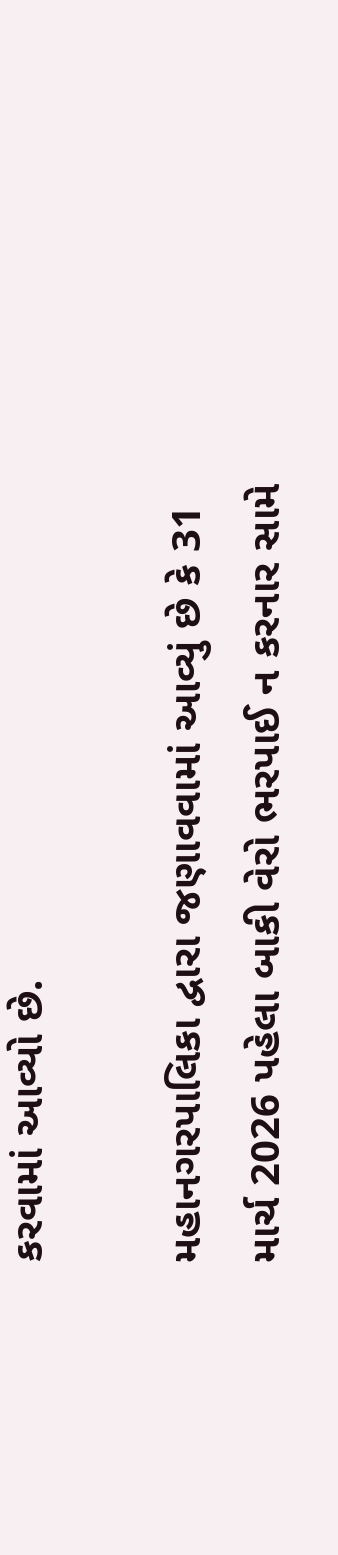કરવામાં આવ્યો છે.

મહાનગરપાલિકા દ્વારા જણાવવામાં આવ્યું છે કે 31 માર્ચ 2026 પહેલા બાકી વેરો ભરપાઈ ન કરનાર સામે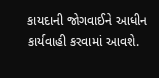કાયદાની જોગવાઈને આધીન કાર્યવાહી કરવામાં આવશે.